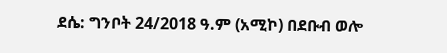ደሴ: ግንቦት 24/2018 ዓ.ም (አሚኮ) በደቡብ ወሎ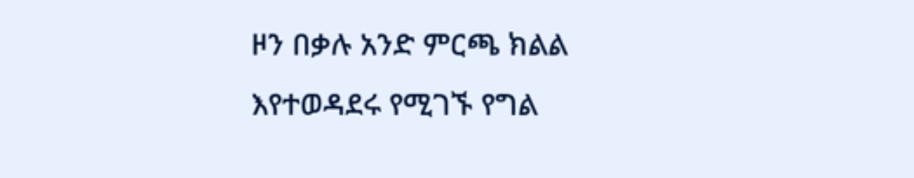ዞን በቃሉ አንድ ምርጫ ክልል እየተወዳደሩ የሚገኙ የግል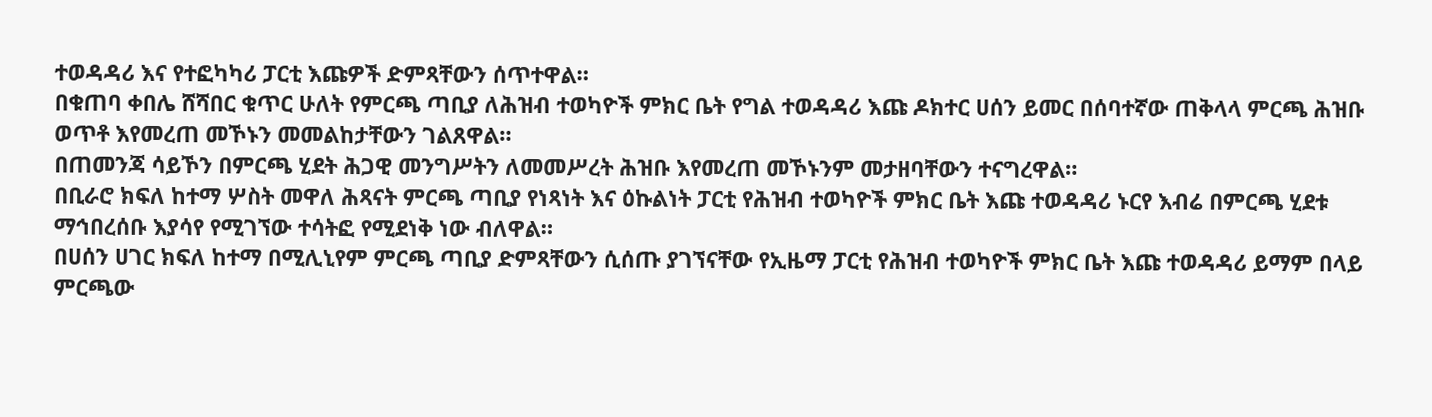ተወዳዳሪ እና የተፎካካሪ ፓርቲ እጩዎች ድምጻቸውን ሰጥተዋል።
በቁጠባ ቀበሌ ሸሻበር ቁጥር ሁለት የምርጫ ጣቢያ ለሕዝብ ተወካዮች ምክር ቤት የግል ተወዳዳሪ እጩ ዶክተር ሀሰን ይመር በሰባተኛው ጠቅላላ ምርጫ ሕዝቡ ወጥቶ እየመረጠ መኾኑን መመልከታቸውን ገልጸዋል።
በጠመንጃ ሳይኾን በምርጫ ሂደት ሕጋዊ መንግሥትን ለመመሥረት ሕዝቡ እየመረጠ መኾኑንም መታዘባቸውን ተናግረዋል።
በቢራሮ ክፍለ ከተማ ሦስት መዋለ ሕጻናት ምርጫ ጣቢያ የነጻነት እና ዕኩልነት ፓርቲ የሕዝብ ተወካዮች ምክር ቤት እጩ ተወዳዳሪ ኑርየ እብሬ በምርጫ ሂደቱ ማኅበረሰቡ እያሳየ የሚገኘው ተሳትፎ የሚደነቅ ነው ብለዋል።
በሀሰን ሀገር ክፍለ ከተማ በሚሊኒየም ምርጫ ጣቢያ ድምጻቸውን ሲሰጡ ያገኘናቸው የኢዜማ ፓርቲ የሕዝብ ተወካዮች ምክር ቤት እጩ ተወዳዳሪ ይማም በላይ ምርጫው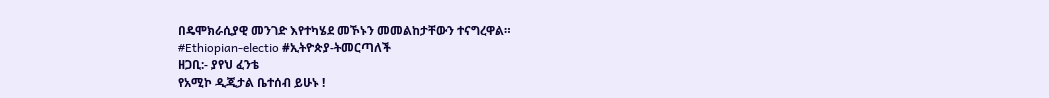በዴሞክራሲያዊ መንገድ እየተካሄደ መኾኑን መመልከታቸውን ተናግረዋል።
#Ethiopian-electio #ኢትዮጵያ-ትመርጣለች
ዘጋቢ:- ያየህ ፈንቴ
የአሚኮ ዲጂታል ቤተሰብ ይሁኑ !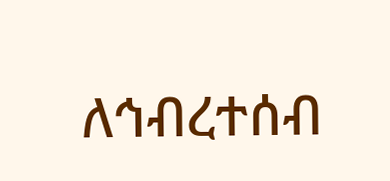ለኅብረተሰብ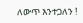ለውጥ እንተጋለን !